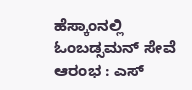ಹೆಸ್ಕಾಂನಲ್ಲಿ ಓಂಬಡ್ಸಮನ್ ಸೇವೆ ಆರಂಭ : ಎಸ್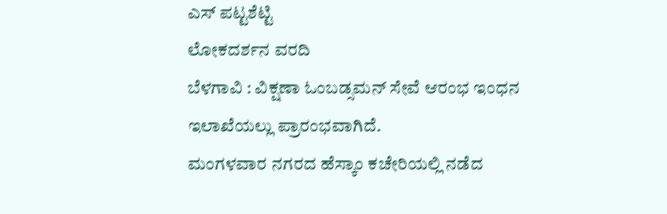ಎಸ್ ಪಟ್ಟಶೆಟ್ಟಿ
ಲೋಕದರ್ಶನ ವರದಿ
ಬೆಳಗಾವಿ : ವಿಕ್ಷಣಾ ಓಂಬಡ್ಸಮನ್ ಸೇವೆ ಆರಂಭ ಇಂಧನ ಇಲಾಖೆಯಲ್ಲು ಪ್ರಾರಂಭವಾಗಿದೆ.
ಮಂಗಳವಾರ ನಗರದ ಹೆಸ್ಕಾಂ ಕಚೇರಿಯಲ್ಲಿ ನಡೆದ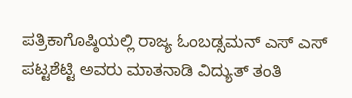ಪತ್ರಿಕಾಗೊಷ್ಠಿಯಲ್ಲಿ ರಾಜ್ಯ ಓಂಬಡ್ಸಮನ್ ಎಸ್ ಎಸ್ ಪಟ್ಟಶೆಟ್ಟಿ ಅವರು ಮಾತನಾಡಿ ವಿದ್ಯುತ್ ತಂತಿ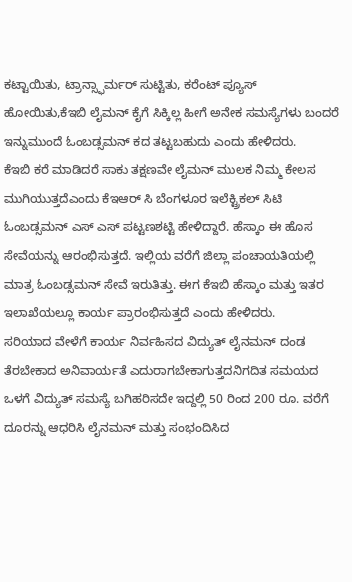ಕಟ್ಟಾಯಿತು, ಟ್ರಾನ್ಸ್ಫಾರ್ಮರ್ ಸುಟ್ಟಿತು, ಕರೆಂಟ್ ಪ್ಯೂಸ್ ಹೋಯಿತು,ಕೆಇಬಿ ಲೈಮನ್ ಕೈಗೆ ಸಿಕ್ಕಿಲ್ಲ ಹೀಗೆ ಅನೇಕ ಸಮಸ್ಯೆಗಳು ಬಂದರೆ ಇನ್ನುಮುಂದೆ ಓಂಬಡ್ಸಮನ್ ಕದ ತಟ್ಟಬಹುದು ಎಂದು ಹೇಳಿದರು.
ಕೆಇಬಿ ಕರೆ ಮಾಡಿದರೆ ಸಾಕು ತಕ್ಷಣವೇ ಲೈಮನ್ ಮುಲಕ ನಿಮ್ಮ ಕೇಲಸ ಮುಗಿಯುತ್ತದೆಎಂದು ಕೆಇಆರ್ ಸಿ ಬೆಂಗಳೂರ ಇಲೆಕ್ಟ್ರಿಕಲ್ ಸಿಟಿ ಓಂಬಡ್ಸಮನ್ ಎಸ್ ಎಸ್ ಪಟ್ಟಣಶಟ್ಟಿ ಹೇಳಿದ್ದಾರೆ. ಹೆಸ್ಕಾಂ ಈ ಹೊಸ ಸೇವೆಯನ್ನು ಆರಂಭಿಸುತ್ತದೆ. ಇಲ್ಲಿಯ ವರೆಗೆ ಜಿಲ್ಲಾ ಪಂಚಾಯತಿಯಲ್ಲಿ ಮಾತ್ರ ಓಂಬಡ್ಸಮನ್ ಸೇವೆ ಇರುತಿತ್ತು. ಈಗ ಕೆಇಬಿ ಹೆಸ್ಕಾಂ ಮತ್ತು ಇತರ ಇಲಾಖೆಯಲ್ಲೂ ಕಾರ್ಯ ಪ್ರಾರಂಭಿಸುತ್ತದೆ ಎಂದು ಹೇಳಿದರು.
ಸರಿಯಾದ ವೇಳೆಗೆ ಕಾರ್ಯ ನಿರ್ವಹಿಸದ ವಿದ್ಯುತ್ ಲೈನಮನ್ ದಂಡ ತೆರಬೇಕಾದ ಅನಿವಾರ್ಯತೆ ಎದುರಾಗಬೇಕಾಗುತ್ತದನಿಗದಿತ ಸಮಯದ ಒಳಗೆ ವಿದ್ಯುತ್ ಸಮಸ್ಯೆ ಬಗಿಹರಿಸದೇ ಇದ್ದಲ್ಲಿ 50 ರಿಂದ 200 ರೂ. ವರೆಗೆ ದೂರನ್ನು ಆಧರಿಸಿ ಲೈನಮನ್ ಮತ್ತು ಸಂಭಂದಿಸಿದ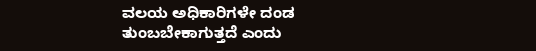ವಲಯ ಅಧಿಕಾರಿಗಳೇ ದಂಡ ತುಂಬಬೇಕಾಗುತ್ತದೆ ಎಂದು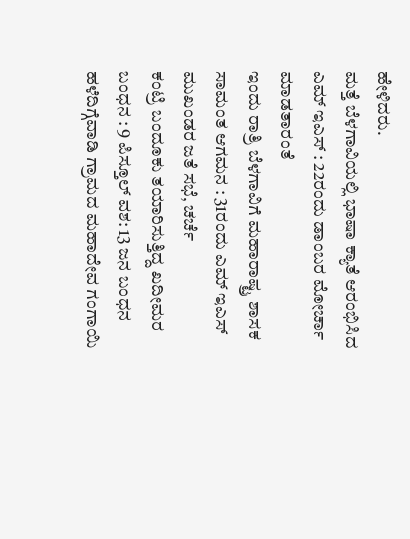ಹೇಳಿದರು.
ಮತ್ತೆ ಬೆಳಗಾವಿಯಲ್ಲಿ ಭಾಷಾ ಕ್ಯಾತೆ ಆರಂಭಿಸಿದ ಎಮ್ ಇಎಸ್ : 22ರಂದು ಡಾಂಬರ ಮೋರ್ಚಾ ಮಾಡತಾರಂತೆ
ಇಂದು ರಾತ್ರಿ ಬೆಳಗಾವಿಗೆ ಮಹಾರಾಷ್ಟ್ರ ಶಾಸಕ ಸಾಮಂತ ಆಗಮನ : 31ರಂದು ಎಮ್ ಇಎಸ್ ಮುಖಂಡರ ಜತೆ ಸಭೆ, ಚರ್ಚೆ
ಕಂಟ್ರಿ ಬಂದೂಕು ತಯಾರಿಸುತ್ತಿದ್ದ ಖದೀಮರ ಬಂಧನ : 9 ಪಿಸ್ತೂಲ್ ವಶ: 13 ಜನ ಬಂಧನ
ಹಳೆದಿಗ್ಗೆವಾಡಿ ಗ್ರಾಮದ ಮಹಾದೇವ ಗಂಗಾಯಿ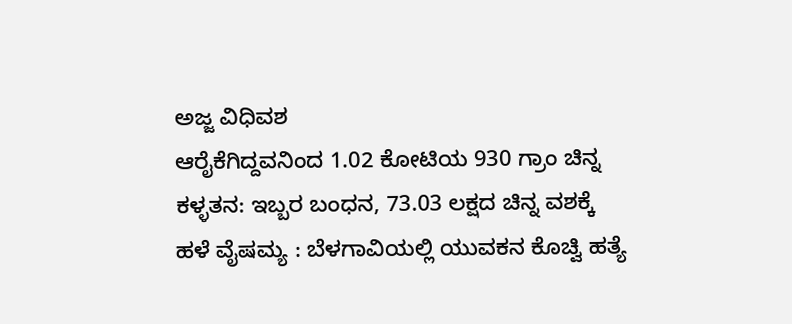ಅಜ್ಜ ವಿಧಿವಶ
ಆರೈಕೆಗಿದ್ದವನಿಂದ 1.02 ಕೋಟಿಯ 930 ಗ್ರಾಂ ಚಿನ್ನ ಕಳ್ಳತನ: ಇಬ್ಬರ ಬಂಧನ, 73.03 ಲಕ್ಷದ ಚಿನ್ನ ವಶಕ್ಕೆ
ಹಳೆ ವೈಷಮ್ಯ : ಬೆಳಗಾವಿಯಲ್ಲಿ ಯುವಕನ ಕೊಚ್ವಿ ಹತ್ಯೆ